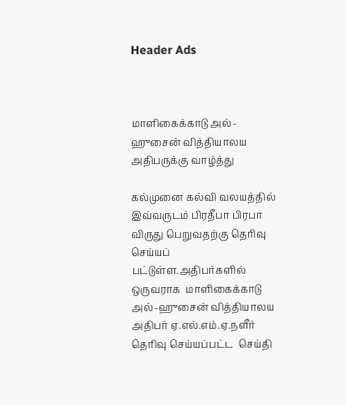Header Ads



மாளிகைக்காடு அல்-ஹுசைன் வித்தியாலய அதிபருக்கு வாழ்த்து

கல்முனை கல்வி வலயத்தில் இவ்வருடம் பிரதீபா பிரபா விருது பெறுவதற்கு தெரிவு செய்யப் பட்டுள்ள.அதிபர்களில் ஒருவராக  மாளிகைக்காடு  அல்-ஹுசைன் வித்தியாலய அதிபர் ஏ.எல்.எம்.ஏ.நளீர்  தெரிவு செய்யப்பட்ட  செய்தி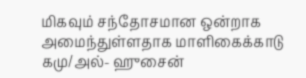மிகவும் சந்தோசமான ஒன்றாக அமைந்துள்ளதாக மாளிகைக்காடு கமு/அல்- ஹுசைன்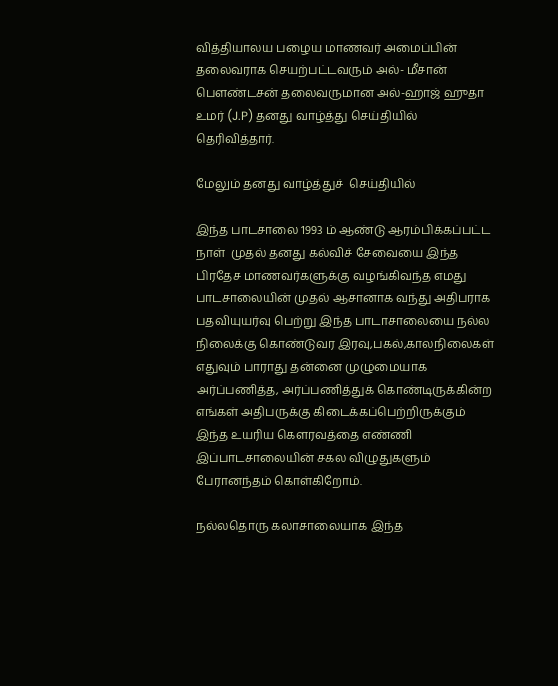வித்தியாலய பழைய மாணவர் அமைப்பின் தலைவராக செயற்பட்டவரும் அல்- மீசான் பௌண்டசன் தலைவருமான அல்-ஹாஜ் ஹுதா உமர் (J.P) தனது வாழ்த்து செய்தியில் தெரிவித்தார்.

மேலும் தனது வாழ்த்துச்  செய்தியில்

இந்த பாடசாலை 1993 ம் ஆண்டு ஆரம்பிக்கப்பட்ட நாள்  முதல் தனது கல்விச் சேவையை இந்த பிரதேச மாணவர்களுக்கு வழங்கிவந்த எமது பாடசாலையின் முதல் ஆசானாக வந்து அதிபராக பதவியுயர்வு பெற்று இந்த பாடாசாலையை நல்ல நிலைக்கு கொண்டுவர இரவு,பகல்,காலநிலைகள் எதுவும் பாராது தன்னை முழுமையாக அர்ப்பணித்த, அர்ப்பணித்துக் கொண்டிருக்கின்ற எங்கள் அதிபருக்கு கிடைக்கப்பெற்றிருக்கும் இந்த உயரிய கௌரவத்தை எண்ணி இப்பாடசாலையின் சகல விழுதுகளும் பேரானந்தம் கொள்கிறோம்.

நல்லதொரு கலாசாலையாக இந்த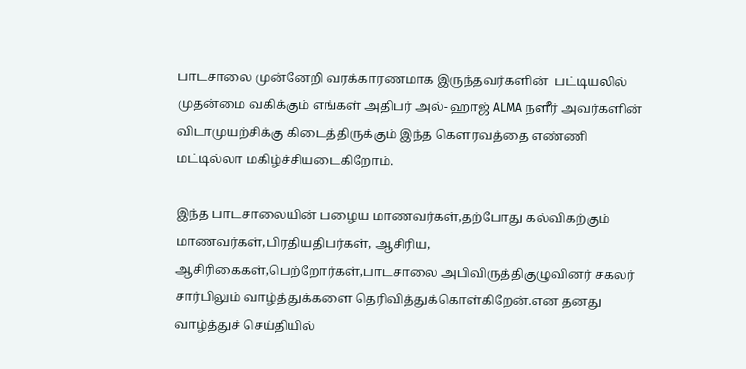பாடசாலை முன்னேறி வரக்காரணமாக இருந்தவர்களின்  பட்டியலில் முதன்மை வகிக்கும் எங்கள் அதிபர் அல்- ஹாஜ் ALMA நளீர் அவர்களின் விடாமுயற்சிக்கு கிடைத்திருக்கும் இந்த கௌரவத்தை எண்ணி மட்டில்லா மகிழ்ச்சியடைகிறோம்.

இந்த பாடசாலையின் பழைய மாணவர்கள்,தற்போது கல்விகற்கும் மாணவர்கள்,பிரதியதிபர்கள், ஆசிரிய, ஆசிரிகைகள்,பெற்றோர்கள்,பாடசாலை அபிவிருத்திகுழுவினர் சகலர் சார்பிலும் வாழ்த்துக்களை தெரிவித்துக்கொள்கிறேன்.என தனது வாழ்த்துச் செய்தியில்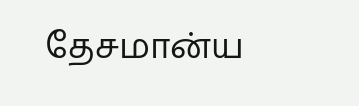தேசமான்ய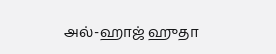அல்-ஹாஜ் ஹுதா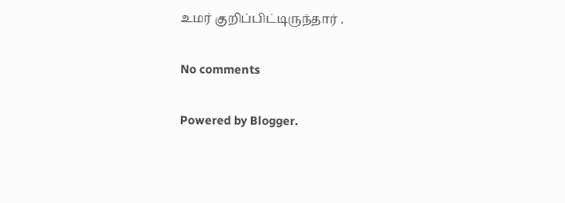உமர் குறிப்பிட்டிருந்தார் .

No comments

Powered by Blogger.